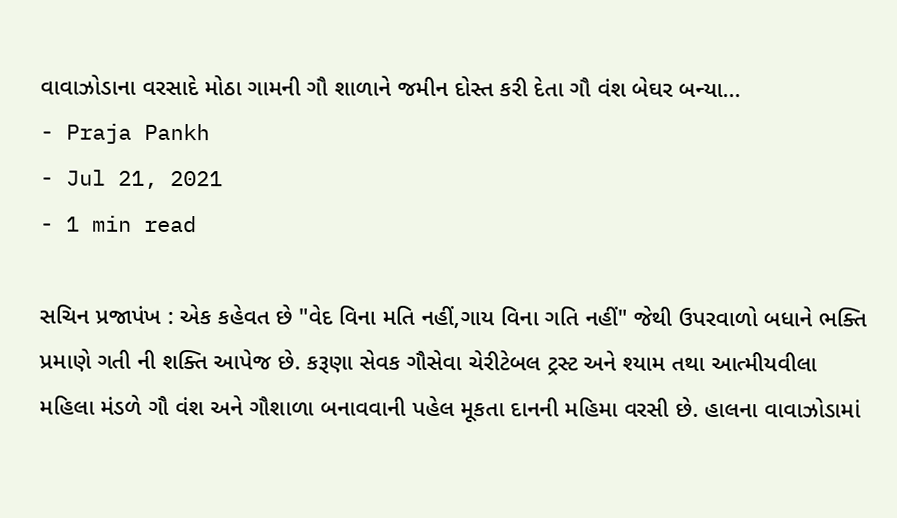વાવાઝોડાના વરસાદે મોઠા ગામની ગૌ શાળાને જમીન દોસ્ત કરી દેતા ગૌ વંશ બેઘર બન્યા...
- Praja Pankh
- Jul 21, 2021
- 1 min read

સચિન પ્રજાપંખ : એક કહેવત છે "વેદ વિના મતિ નહીં,ગાય વિના ગતિ નહીં" જેથી ઉપરવાળો બધાને ભક્તિ પ્રમાણે ગતી ની શક્તિ આપેજ છે. કરૂણા સેવક ગૌસેવા ચેરીટેબલ ટ્રસ્ટ અને શ્યામ તથા આત્મીયવીલા મહિલા મંડળે ગૌ વંશ અને ગૌશાળા બનાવવાની પહેલ મૂકતા દાનની મહિમા વરસી છે. હાલના વાવાઝોડામાં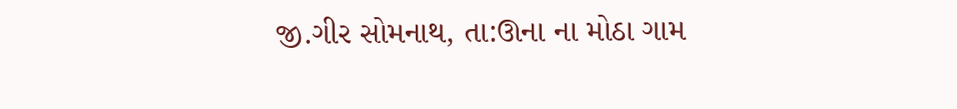જી.ગીર સોમનાથ, તા:ઊના ના મોઠા ગામ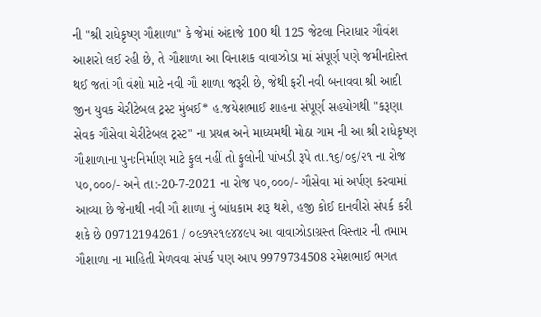ની "શ્રી રાધેકૃષ્ણ ગૌશાળા" કે જેમાં અંદાજે 100 થી 125 જેટલા નિરાધાર ગૌવંશ આશરો લઈ રહી છે, તે ગૌશાળા આ વિનાશક વાવાઝોડા માં સંપૂર્ણ પણે જમીનદોસ્ત થઈ જતાં ગૌ વંશો માટે નવી ગૌ શાળા જરૂરી છે, જેથી ફરી નવી બનાવવા શ્રી આદી જીન યુવક ચેરીટેબલ ટ્રસ્ટ મુંબઈ* હ.જયેશભાઈ શાહના સંપૂર્ણ સહયોગથી "કરૂણા સેવક ગૌસેવા ચેરીટેબલ ટ્રસ્ટ" ના પ્રયત્ન અને માધ્યમથી મોઠા ગામ ની આ શ્રી રાધેકૃષ્ણ ગૌશાળાના પુનઃનિર્માણ માટે ફુલ નહીં તો ફુલોની પાંખડી રૂપે તા.૧૬/૦૬/૨૧ ના રોજ ૫૦,૦૦૦/- અને તા:-20-7-2021 ના રોજ ૫૦,૦૦૦/- ગૌસેવા માં અર્પણ કરવામાં આવ્યા છે જેનાથી નવી ગૌ શાળા નું બાંધકામ શરૂ થશે, હજી કોઈ દાનવીરો સંપર્ક કરી શકે છે 09712194261 / ૦૯૭૧૨૧૯૪૪૯૫ આ વાવાઝોડાગ્રસ્ત વિસ્તાર ની તમામ ગૌશાળા ના માહિતી મેળવવા સંપર્ક પણ આપ 9979734508 રમેશભાઈ ભગત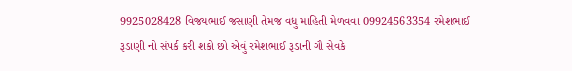9925028428 વિજયભાઈ જસાણી તેમજ વધુ માહિતી મેળવવા 09924563354 રમેશભાઈ રૂડાણી નો સંપર્ક કરી શકો છો એવું રમેશભાઈ રૂડાની ગૌ સેવકે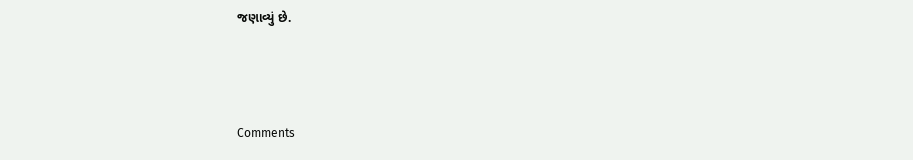જણાવ્યું છે.



Comments